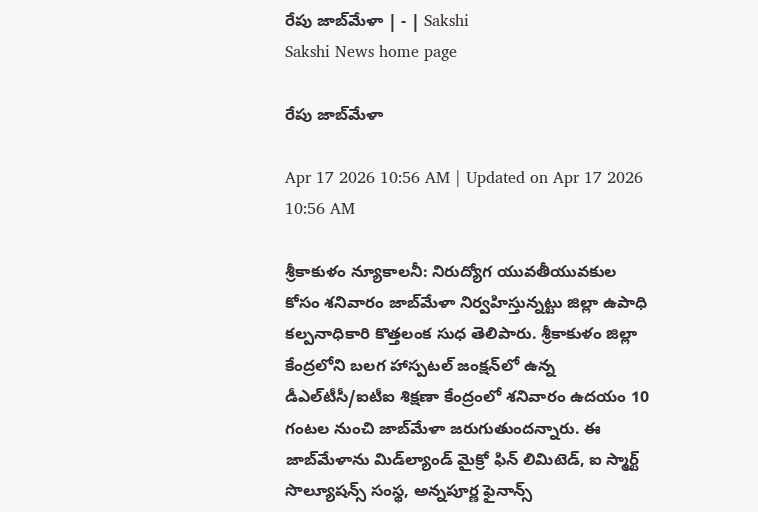రేపు జాబ్‌మేళా | - | Sakshi
Sakshi News home page

రేపు జాబ్‌మేళా

Apr 17 2026 10:56 AM | Updated on Apr 17 2026 10:56 AM

శ్రీకాకుళం న్యూకాలనీ: నిరుద్యోగ యువతీయువకుల కోసం శనివారం జాబ్‌మేళా నిర్వహిస్తున్నట్టు జిల్లా ఉపాధి కల్పనాధికారి కొత్తలంక సుధ తెలిపారు. శ్రీకాకుళం జిల్లా కేంద్రలోని బలగ హాస్పటల్‌ జంక్షన్‌లో ఉన్న డీఎల్‌టీసీ/ఐటీఐ శిక్షణా కేంద్రంలో శనివారం ఉదయం 10 గంటల నుంచి జాబ్‌మేళా జరుగుతుందన్నారు. ఈ జాబ్‌మేళాను మిడ్‌ల్యాండ్‌ మైక్రో ఫిన్‌ లిమిటెడ్‌, ఐ స్మార్ట్‌ సొల్యూషన్స్‌ సంస్థ, అన్నపూర్ణ ఫైనాన్స్‌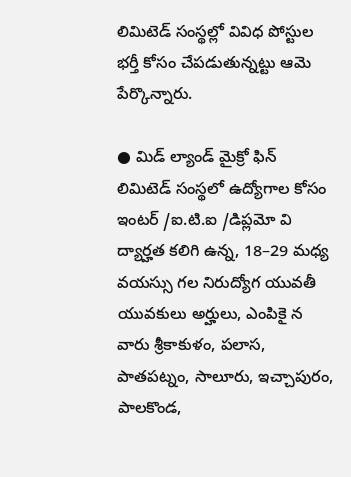లిమిటెడ్‌ సంస్థల్లో వివిధ పోస్టుల భర్తీ కోసం చేపడుతున్నట్టు ఆమె పేర్కొన్నారు.

● మిడ్‌ ల్యాండ్‌ మైక్రో ఫిన్‌ లిమిటెడ్‌ సంస్థలో ఉద్యోగాల కోసం ఇంటర్‌ /ఐ.టి.ఐ /డిప్లమో వి ద్యార్హత కలిగి ఉన్న, 18–29 మధ్య వయస్సు గల నిరుద్యోగ యువతీ యువకులు అర్హులు, ఎంపికై న వారు శ్రీకాకుళం, పలాస, పాతపట్నం, సాలూరు, ఇచ్చాపురం, పాలకొండ,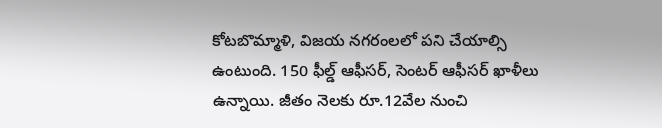కోటబొమ్మాళి, విజయ నగరంలలో పని చేయాల్సి ఉంటుంది. 150 ఫీల్డ్‌ ఆఫీసర్‌, సెంటర్‌ ఆఫీసర్‌ ఖాళీలు ఉన్నాయి. జీతం నెలకు రూ.12వేల నుంచి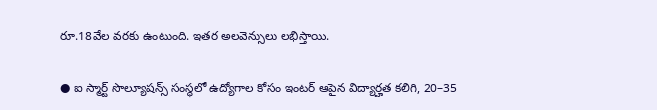రూ.18వేల వరకు ఉంటుంది. ఇతర అలవెన్సులు లభిస్తాయి.

● ఐ స్మార్ట్‌ సొల్యూషన్స్‌ సంస్థలో ఉద్యోగాల కోసం ఇంటర్‌ ఆపైన విద్యార్హత కలిగి, 20–35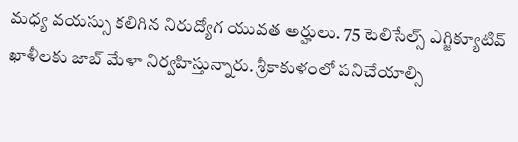మధ్య వయస్సు కలిగిన నిరుద్యోగ యువత అర్హులు. 75 టెలిసేల్స్‌ ఎగ్జిక్యూటివ్‌ ఖాళీలకు జాబ్‌ మేళా నిర్వహిస్తున్నారు. శ్రీకాకుళంలో పనిచేయాల్సి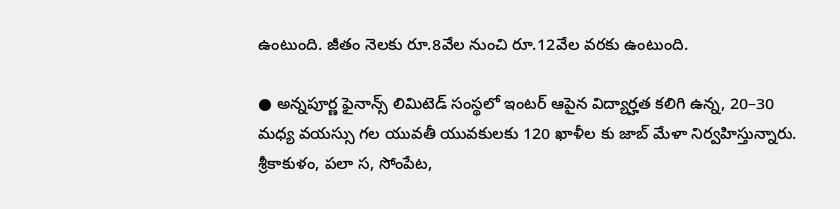ఉంటుంది. జీతం నెలకు రూ.8వేల నుంచి రూ.12వేల వరకు ఉంటుంది.

● అన్నపూర్ణ ఫైనాన్స్‌ లిమిటెడ్‌ సంస్థలో ఇంటర్‌ ఆపైన విద్యార్హత కలిగి ఉన్న, 20–30 మధ్య వయస్సు గల యువతీ యువకులకు 120 ఖాళీల కు జాబ్‌ మేళా నిర్వహిస్తున్నారు. శ్రీకాకుళం, పలా స, సోంపేట,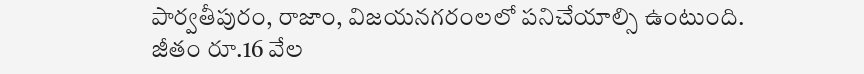పార్వతీపురం, రాజాం, విజయనగరంలలో పనిచేయాల్సి ఉంటుంది. జీతం రూ.16 వేల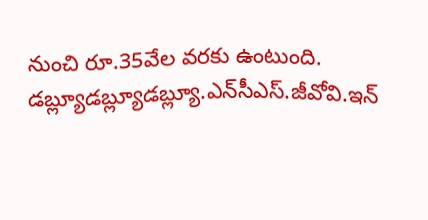నుంచి రూ.35వేల వరకు ఉంటుంది. డబ్ల్యూడబ్ల్యూడబ్ల్యూ.ఎన్‌సీఎస్‌.జీవోవి.ఇన్‌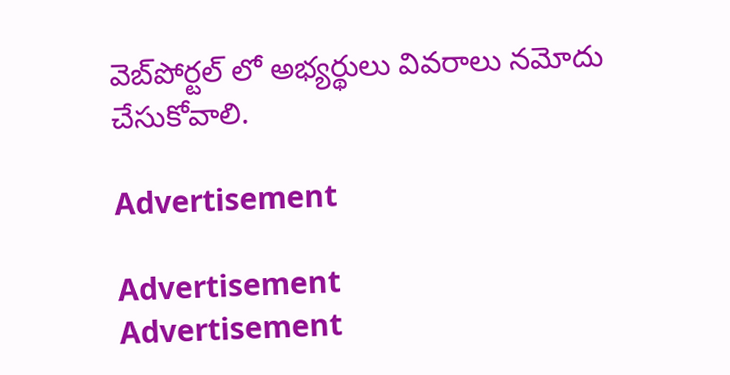వెబ్‌పోర్టల్‌ లో అభ్యర్థులు వివరాలు నమోదు చేసుకోవాలి.

Advertisement

Advertisement
Advertisement